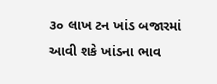૩૦ લાખ ટન ખાંડ બજારમાં આવી શકે ખાંડના ભાવ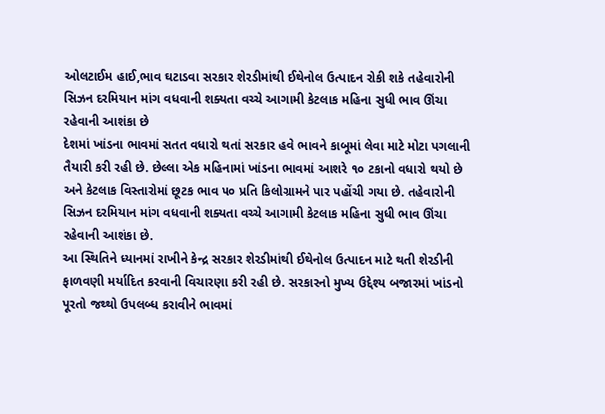ઓલટાઈમ હાઈ,ભાવ ઘટાડવા સરકાર શેરડીમાંથી ઈથેનોલ ઉત્પાદન રોકી શકે તહેવારોની સિઝન દરમિયાન માંગ વધવાની શક્યતા વચ્ચે આગામી કેટલાક મહિના સુધી ભાવ ઊંચા રહેવાની આશંકા છે
દેશમાં ખાંડના ભાવમાં સતત વધારો થતાં સરકાર હવે ભાવને કાબૂમાં લેવા માટે મોટા પગલાની તૈયારી કરી રહી છે. છેલ્લા એક મહિનામાં ખાંડના ભાવમાં આશરે ૧૦ ટકાનો વધારો થયો છે અને કેટલાક વિસ્તારોમાં છૂટક ભાવ ૫૦ પ્રતિ કિલોગ્રામને પાર પહોંચી ગયા છે. તહેવારોની સિઝન દરમિયાન માંગ વધવાની શક્યતા વચ્ચે આગામી કેટલાક મહિના સુધી ભાવ ઊંચા રહેવાની આશંકા છે.
આ સ્થિતિને ધ્યાનમાં રાખીને કેન્દ્ર સરકાર શેરડીમાંથી ઈથેનોલ ઉત્પાદન માટે થતી શેરડીની ફાળવણી મર્યાદિત કરવાની વિચારણા કરી રહી છે. સરકારનો મુખ્ય ઉદ્દેશ્ય બજારમાં ખાંડનો પૂરતો જથ્થો ઉપલબ્ધ કરાવીને ભાવમાં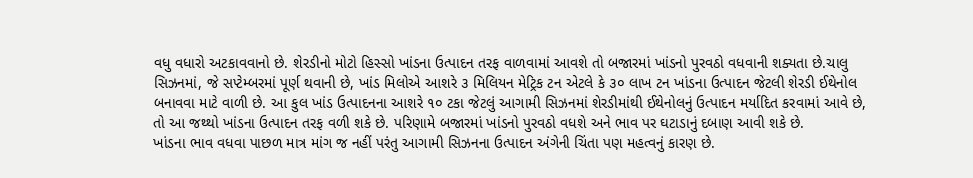વધુ વધારો અટકાવવાનો છે. શેરડીનો મોટો હિસ્સો ખાંડના ઉત્પાદન તરફ વાળવામાં આવશે તો બજારમાં ખાંડનો પુરવઠો વધવાની શક્યતા છે.ચાલુ સિઝનમાં, જે સપ્ટેમ્બરમાં પૂર્ણ થવાની છે, ખાંડ મિલોએ આશરે ૩ મિલિયન મેટ્રિક ટન એટલે કે ૩૦ લાખ ટન ખાંડના ઉત્પાદન જેટલી શેરડી ઈથેનોલ બનાવવા માટે વાળી છે. આ કુલ ખાંડ ઉત્પાદનના આશરે ૧૦ ટકા જેટલું આગામી સિઝનમાં શેરડીમાંથી ઈથેનોલનું ઉત્પાદન મર્યાદિત કરવામાં આવે છે, તો આ જથ્થો ખાંડના ઉત્પાદન તરફ વળી શકે છે. પરિણામે બજારમાં ખાંડનો પુરવઠો વધશે અને ભાવ પર ઘટાડાનું દબાણ આવી શકે છે.
ખાંડના ભાવ વધવા પાછળ માત્ર માંગ જ નહીં પરંતુ આગામી સિઝનના ઉત્પાદન અંગેની ચિંતા પણ મહત્વનું કારણ છે.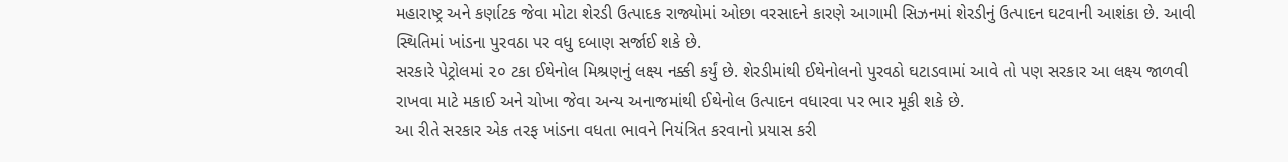મહારાષ્ટ્ર અને કર્ણાટક જેવા મોટા શેરડી ઉત્પાદક રાજ્યોમાં ઓછા વરસાદને કારણે આગામી સિઝનમાં શેરડીનું ઉત્પાદન ઘટવાની આશંકા છે. આવી સ્થિતિમાં ખાંડના પુરવઠા પર વધુ દબાણ સર્જાઈ શકે છે.
સરકારે પેટ્રોલમાં ૨૦ ટકા ઈથેનોલ મિશ્રણનું લક્ષ્ય નક્કી કર્યું છે. શેરડીમાંથી ઈથેનોલનો પુરવઠો ઘટાડવામાં આવે તો પણ સરકાર આ લક્ષ્ય જાળવી રાખવા માટે મકાઈ અને ચોખા જેવા અન્ય અનાજમાંથી ઈથેનોલ ઉત્પાદન વધારવા પર ભાર મૂકી શકે છે.
આ રીતે સરકાર એક તરફ ખાંડના વધતા ભાવને નિયંત્રિત કરવાનો પ્રયાસ કરી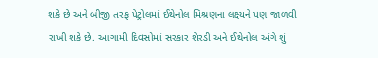શકે છે અને બીજી તરફ પેટ્રોલમાં ઈથેનોલ મિશ્રણના લક્ષ્યને પણ જાળવી રાખી શકે છે. આગામી દિવસોમાં સરકાર શેરડી અને ઈથેનોલ અંગે શું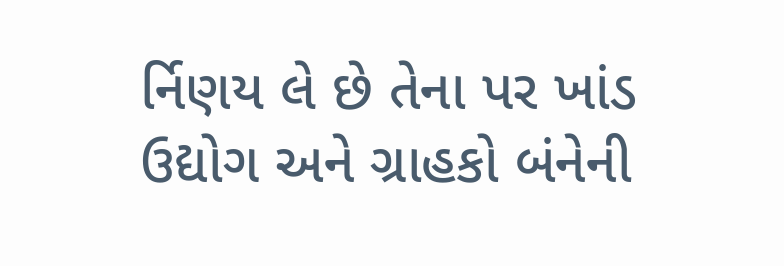ર્નિણય લે છે તેના પર ખાંડ ઉદ્યોગ અને ગ્રાહકો બંનેની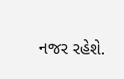નજર રહેશે.